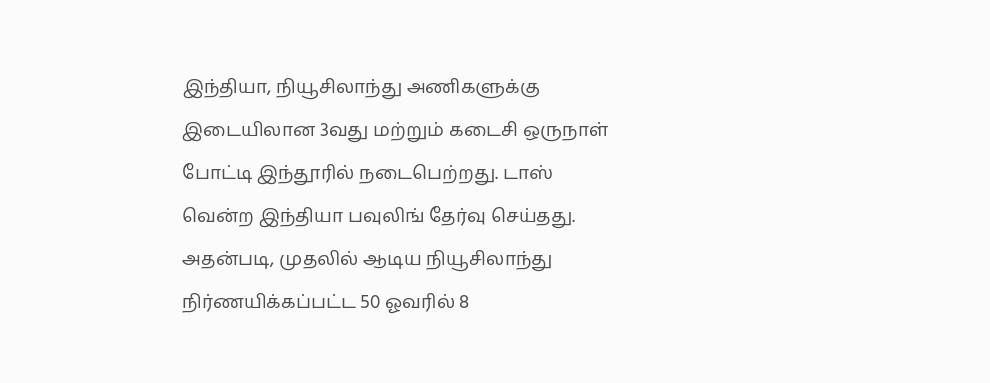இந்தியா, நியூசிலாந்து அணிகளுக்கு இடையிலான 3வது மற்றும் கடைசி ஒருநாள் போட்டி இந்தூரில் நடைபெற்றது. டாஸ் வென்ற இந்தியா பவுலிங் தேர்வு செய்தது. அதன்படி, முதலில் ஆடிய நியூசிலாந்து நிர்ணயிக்கப்பட்ட 50 ஓவரில் 8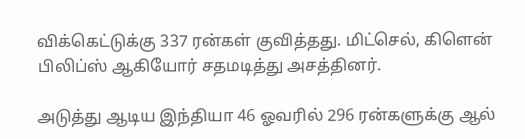விக்கெட்டுக்கு 337 ரன்கள் குவித்தது. மிட்செல், கிளென் பிலிப்ஸ் ஆகியோர் சதமடித்து அசத்தினர்.

அடுத்து ஆடிய இந்தியா 46 ஓவரில் 296 ரன்களுக்கு ஆல்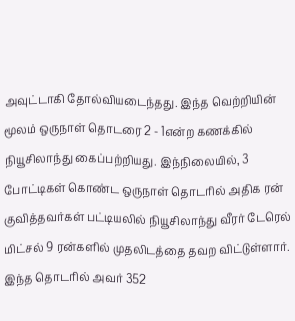அவுட்டாகி தோல்வியடைந்தது. இந்த வெற்றியின் மூலம் ஒருநாள் தொடரை 2 - 1என்ற கணக்கில் நியூசிலாந்து கைப்பற்றியது. இந்நிலையில், 3 போட்டிகள் கொண்ட ஒருநாள் தொடரில் அதிக ரன் குவித்தவர்கள் பட்டியலில் நியூசிலாந்து வீரர் டேரெல் மிட்சல் 9 ரன்களில் முதலிடத்தை தவற விட்டுள்ளார். இந்த தொடரில் அவர் 352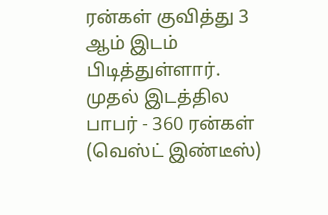ரன்கள் குவித்து 3 ஆம் இடம் பிடித்துள்ளார். முதல் இடத்தில பாபர் - 360 ரன்கள் (வெஸ்ட் இண்டீஸ்)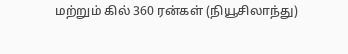மற்றும் கில் 360 ரன்கள் (நியூசிலாந்து)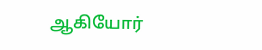ஆகியோர்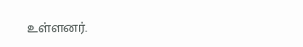உள்ளனர்.